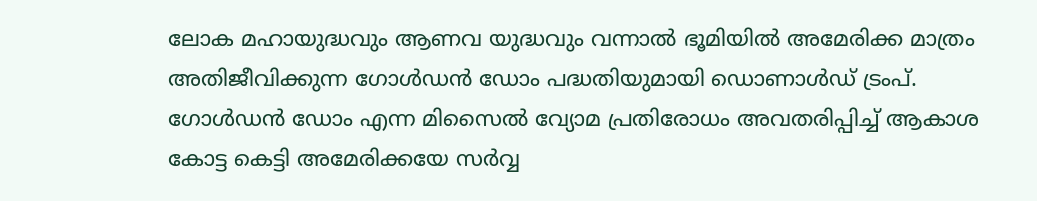ലോക മഹായുദ്ധവും ആണവ യുദ്ധവും വന്നാൽ ഭൂമിയിൽ അമേരിക്ക മാത്രം അതിജീവിക്കുന്ന ഗോൾഡൻ ഡോം പദ്ധതിയുമായി ഡൊണാൾഡ് ട്രംപ്. ഗോൾഡൻ ഡോം എന്ന മിസൈൽ വ്യോമ പ്രതിരോധം അവതരിപ്പിച്ച് ആകാശ കോട്ട കെട്ടി അമേരിക്കയേ സർവ്വ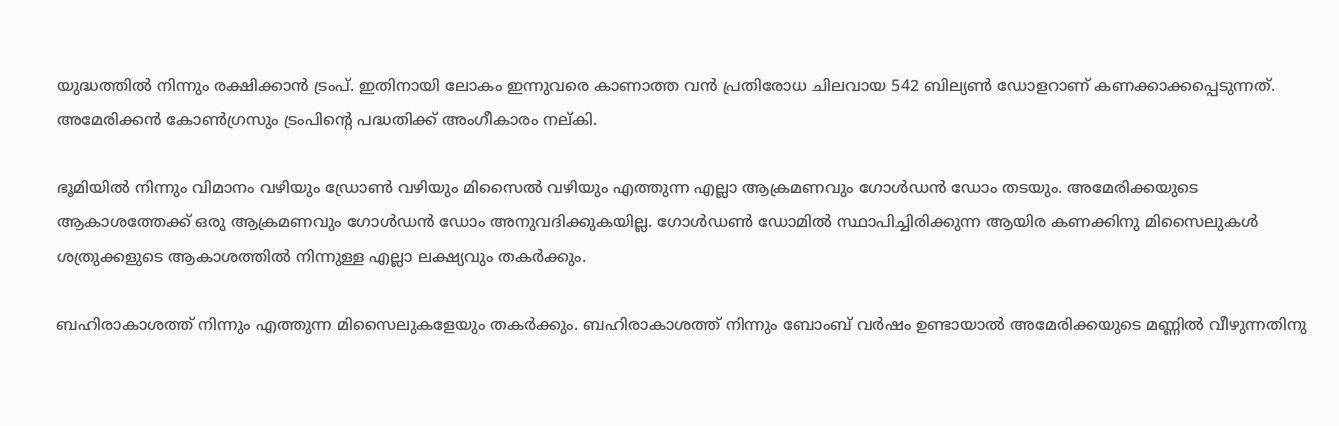യുദ്ധത്തിൽ നിന്നും രക്ഷിക്കാൻ ട്രംപ്. ഇതിനായി ലോകം ഇന്നുവരെ കാണാത്ത വൻ പ്രതിരോധ ചിലവായ 542 ബില്യൺ ഡോളറാണ് കണക്കാക്കപ്പെടുന്നത്. അമേരിക്കൻ കോൺഗ്രസും ട്രംപിന്റെ പദ്ധതിക്ക് അംഗീകാരം നല്കി.

ഭൂമിയിൽ നിന്നും വിമാനം വഴിയും ഡ്രോൺ വഴിയും മിസൈൽ വഴിയും എത്തുന്ന എല്ലാ ആക്രമണവും ഗോൾഡൻ ഡോം തടയും. അമേരിക്കയുടെ ആകാശത്തേക്ക് ഒരു ആക്രമണവും ഗോൾഡൻ ഡോം അനുവദിക്കുകയില്ല. ഗോൾഡൺ ഡോമിൽ സ്ഥാപിച്ചിരിക്കുന്ന ആയിര കണക്കിനു മിസൈലുകൾ ശത്രുക്കളുടെ ആകാശത്തിൽ നിന്നുള്ള എല്ലാ ലക്ഷ്യവും തകർക്കും.

ബഹിരാകാശത്ത് നിന്നും എത്തുന്ന മിസൈലുകളേയും തകർക്കും. ബഹിരാകാശത്ത് നിന്നും ബോംബ് വർഷം ഉണ്ടായാൽ അമേരിക്കയുടെ മണ്ണിൽ വീഴുന്നതിനു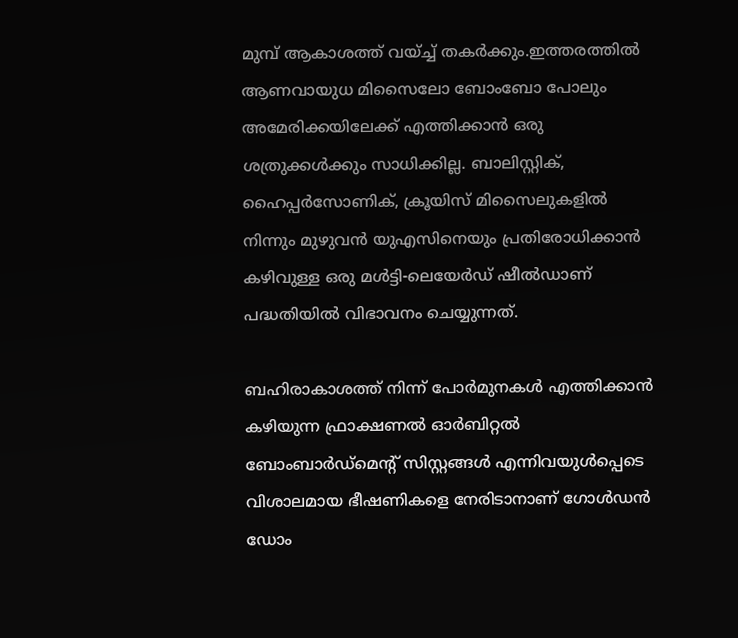മുമ്പ് ആകാശത്ത് വയ്ച്ച് തകർക്കും.ഇത്തരത്തിൽ ആണവായുധ മിസൈലോ ബോംബോ പോലും അമേരിക്കയിലേക്ക് എത്തിക്കാൻ ഒരു ശത്രുക്കൾക്കും സാധിക്കില്ല. ബാലിസ്റ്റിക്, ഹൈപ്പർസോണിക്, ക്രൂയിസ് മിസൈലുകളിൽ നിന്നും മുഴുവൻ യുഎസിനെയും പ്രതിരോധിക്കാൻ കഴിവുള്ള ഒരു മൾട്ടി-ലെയേർഡ് ഷീൽഡാണ് പദ്ധതിയിൽ വിഭാവനം ചെയ്യുന്നത്.

ബഹിരാകാശത്ത് നിന്ന് പോര്‍മുനകള്‍ എത്തിക്കാൻ കഴിയുന്ന ഫ്രാക്ഷണൽ ഓർബിറ്റൽ ബോംബാർഡ്‌മെന്റ് സിസ്റ്റങ്ങൾ എന്നിവയുൾപ്പെടെ വിശാലമായ ഭീഷണികളെ നേരിടാനാണ് ഗോള്‍ഡന്‍ ഡോം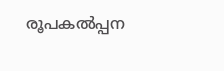രൂപകൽപ്പന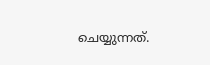ചെയ്യുന്നത്.